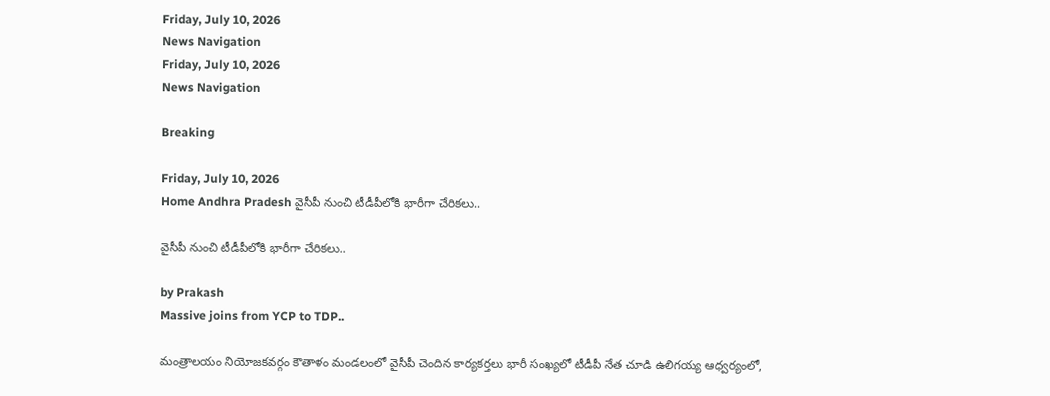Friday, July 10, 2026
News Navigation
Friday, July 10, 2026
News Navigation

Breaking

Friday, July 10, 2026
Home Andhra Pradesh వైసీపీ నుంచి టీడీపీలోకి భారీగా చేరికలు..

వైసీపీ నుంచి టీడీపీలోకి భారీగా చేరికలు..

by Prakash
Massive joins from YCP to TDP..

మంత్రాలయం నియోజకవర్గం కౌతాళం మండలంలో వైసీపీ చెందిన కార్యకర్తలు భారీ సంఖ్యలో టీడీపీ నేత చూడి ఉలిగయ్య ఆధ్వర్యంలో,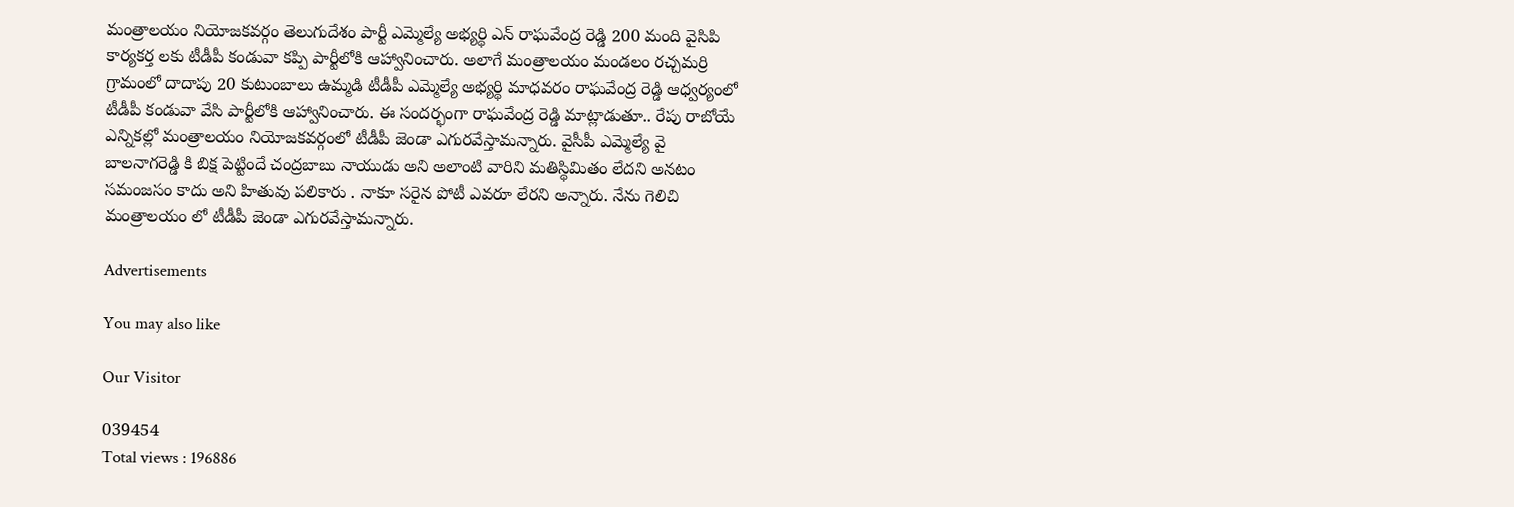మంత్రాలయం నియోజకవర్గం తెలుగుదేశం పార్టీ ఎమ్మెల్యే అభ్యర్థి ఎన్ రాఘవేంద్ర రెడ్డి 200 మంది వైసిపి కార్యకర్త లకు టీడీపీ కండువా కప్పి పార్టీలోకి ఆహ్వానించారు. అలాగే మంత్రాలయం మండలం రచ్చమర్రి గ్రామంలో దాదాపు 20 కుటుంబాలు ఉమ్మడి టీడీపీ ఎమ్మెల్యే అభ్యర్థి మాధవరం రాఘవేంద్ర రెడ్డి ఆధ్వర్యంలో టీడీపీ కండువా వేసి పార్టీలోకి ఆహ్వానించారు. ఈ సందర్భంగా రాఘవేంద్ర రెడ్డి మాట్లాడుతూ.. రేపు రాబోయే ఎన్నికల్లో మంత్రాలయం నియోజకవర్గంలో టీడీపీ జెండా ఎగురవేస్తామన్నారు. వైసీపీ ఎమ్మెల్యే వై బాలనాగరెడ్డి కి బిక్ష పెట్టిందే చంద్రబాబు నాయుడు అని అలాంటి వారిని మతిస్థిమితం లేదని అనటం సమంజసం కాదు అని హితువు పలికారు . నాకూ సరైన పోటీ ఎవరూ లేరని అన్నారు. నేను గెలిచి మంత్రాలయం లో టీడీపీ జెండా ఎగురవేస్తామన్నారు.

Advertisements

You may also like

Our Visitor

039454
Total views : 196886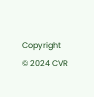Copyright © 2024 CVR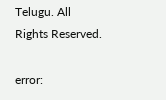Telugu. All Rights Reserved.

error: